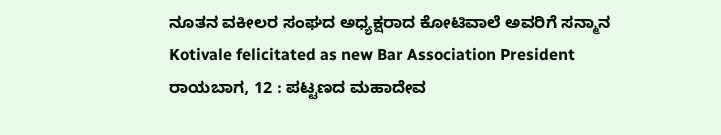ನೂತನ ವಕೀಲರ ಸಂಘದ ಅಧ್ಯಕ್ಷರಾದ ಕೋಟಿವಾಲೆ ಅವರಿಗೆ ಸನ್ಮಾನ
Kotivale felicitated as new Bar Association President
ರಾಯಬಾಗ, 12 : ಪಟ್ಟಣದ ಮಹಾದೇವ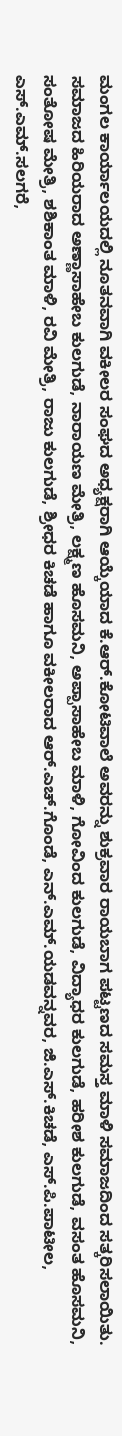ಮಂಗಲ ಕಾರ್ಯಾಲಯದಲ್ಲಿ ನೂತನವಾಗಿ ವಕೀಲರ ಸಂಘದ ಅಧ್ಯಕ್ಷರಾಗಿ ಆಯ್ಕೆಯಾದ ಕೆ.ಆರ್.ಕೋಟಿವಾಲೆ ಅವರನ್ನು ಶುಕ್ರವಾರ ರಾಯಬಾಗ ಪಟ್ಟಣದ ಸಮಸ್ತ ಮಾಳಿ ಸಮಾಜದಿಂದ ಸತ್ಕರಿಸಲಾಯಿತು. ಸಮಾಜದ ಹಿರಿಯರಾದ ಅಣ್ಣಾಸಾಹೇಬ ಕುಲಗುಡೆ, ನಾರಾಯಣ ಮೇತ್ರಿ, ಲಕ್ಷ್ಮಣ ಹೊಸಮನಿ, ಅಪ್ಪಾಸಾಹೇಬ ಮಾಳಿ, ಗೋವಿಂದ ಕುಲಗುಡೆ, ವಿದ್ಯಾಧರ ಕುಲಗುಡೆ, ಹರೀಶ ಕುಲಗುಡೆ, ವಸಂತ ಹೊಸಮನಿ, ಸಂತೋಷ ಮೇತ್ರಿ, ಶಶಿಕಾಂತ ಮಾಳಿ, ರವಿ ಮೇತ್ರಿ, ರಾಜು ಕುಲಗುಡೆ, ಶ್ರೀಧರ ಕಿಚಡೆ ಹಾಗೂ ವಕೀಲರಾದ ಆರ್.ಎಚ್.ಗೊಂಡೆ, ಎನ್.ಎಮ್.ಯಡವನ್ನವರ, ಜಿ.ಎಸ್.ಕಿಚಡೆ, ಎಸ್.ಪಿ.ಪಾಟೀಲ, ಎಸ್.ಎಮ್.ಸಲಗರೆ,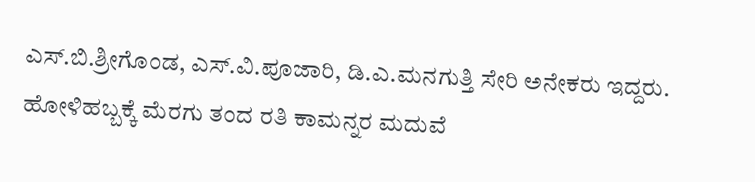ಎಸ್.ಬಿ.ಶ್ರೀಗೊಂಡ, ಎಸ್.ವಿ.ಪೂಜಾರಿ, ಡಿ.ಎ.ಮನಗುತ್ತಿ ಸೇರಿ ಅನೇಕರು ಇದ್ದರು.
ಹೋಳಿಹಬ್ಬಕ್ಕೆ ಮೆರಗು ತಂದ ರತಿ ಕಾಮನ್ನರ ಮದುವೆ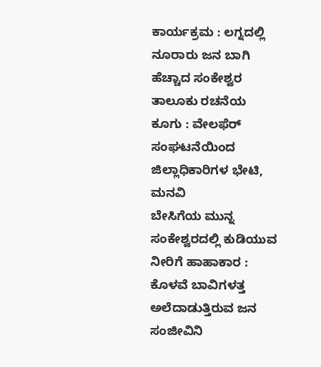ಕಾರ್ಯಕ್ರಮ : ಲಗ್ನದಲ್ಲಿ ನೂರಾರು ಜನ ಬಾಗಿ
ಹೆಚ್ಚಾದ ಸಂಕೇಶ್ವರ ತಾಲೂಕು ರಚನೆಯ ಕೂಗು : ವೇಲಫೆರ್ ಸಂಘಟನೆಯಿಂದ ಜಿಲ್ಲಾಧಿಕಾರಿಗಳ ಭೇಟಿ, ಮನವಿ
ಬೇಸಿಗೆಯ ಮುನ್ನ ಸಂಕೇಶ್ವರದಲ್ಲಿ ಕುಡಿಯುವ ನೀರಿಗೆ ಹಾಹಾಕಾರ : ಕೊಳವೆ ಬಾವಿಗಳತ್ತ ಅಲೆದಾಡುತ್ತಿರುವ ಜನ
ಸಂಜೀವಿನಿ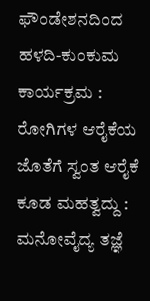ಫೌಂಡೇಶನದಿಂದ ಹಳದಿ-ಕುಂಕುಮ ಕಾರ್ಯಕ್ರಮ : ರೋಗಿಗಳ ಆರೈಕೆಯ ಜೊತೆಗೆ ಸ್ವಂತ ಆರೈಕೆ ಕೂಡ ಮಹತ್ವದ್ದು : ಮನೋವೈದ್ಯ ತಜ್ಞೆ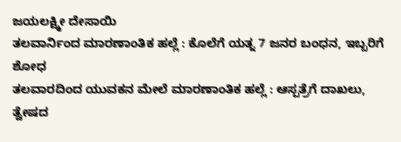ಜಯಲಕ್ಷ್ಮೀ ದೇಸಾಯಿ
ತಲವಾರ್ನಿಂದ ಮಾರಣಾಂತಿಕ ಹಲ್ಲೆ : ಕೊಲೆಗೆ ಯತ್ನ 7 ಜನರ ಬಂಧನ, ಇಬ್ಬರಿಗೆ ಶೋಧ
ತಲವಾರದಿಂದ ಯುವಕನ ಮೇಲೆ ಮಾರಣಾಂತಿಕ ಹಲ್ಲೆ : ಆಸ್ಪತ್ರೆಗೆ ದಾಖಲು, ತ್ವೇಷದ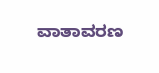ವಾತಾವರಣ